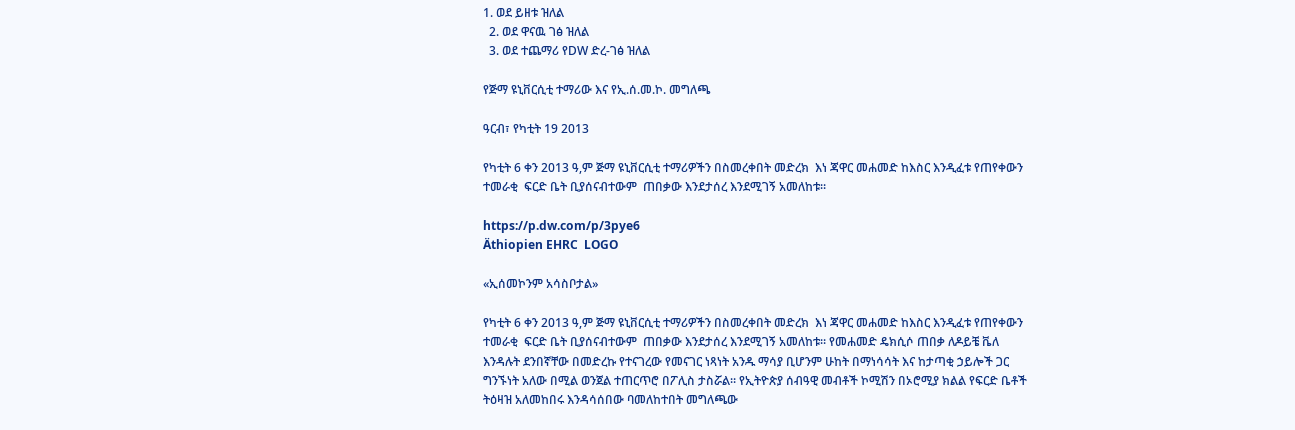1. ወደ ይዘቱ ዝለል
  2. ወደ ዋናዉ ገፅ ዝለል
  3. ወደ ተጨማሪ የDW ድረ-ገፅ ዝለል

የጅማ ዩኒቨርሲቲ ተማሪው እና የኢ.ሰ.መ.ኮ. መግለጫ

ዓርብ፣ የካቲት 19 2013

የካቲት 6 ቀን 2013 ዓ,ም ጅማ ዩኒቨርሲቲ ተማሪዎችን በስመረቀበት መድረክ  እነ ጃዋር መሐመድ ከእስር እንዲፈቱ የጠየቀውን  ተመራቂ  ፍርድ ቤት ቢያሰናብተውም  ጠበቃው እንደታሰረ እንደሚገኝ አመለከቱ።

https://p.dw.com/p/3pye6
Äthiopien EHRC  LOGO

«ኢሰመኮንም አሳስቦታል»

የካቲት 6 ቀን 2013 ዓ,ም ጅማ ዩኒቨርሲቲ ተማሪዎችን በስመረቀበት መድረክ  እነ ጃዋር መሐመድ ከእስር እንዲፈቱ የጠየቀውን  ተመራቂ  ፍርድ ቤት ቢያሰናብተውም  ጠበቃው እንደታሰረ እንደሚገኝ አመለከቱ። የመሐመድ ዴክሲሶ ጠበቃ ለዶይቼ ቬለ እንዳሉት ደንበኛቸው በመድረኩ የተናገረው የመናገር ነጻነት አንዱ ማሳያ ቢሆንም ሁከት በማነሳሳት እና ከታጣቂ ኃይሎች ጋር ግንኙነት አለው በሚል ወንጀል ተጠርጥሮ በፖሊስ ታስሯል። የኢትዮጵያ ሰብዓዊ መብቶች ኮሚሽን በኦሮሚያ ክልል የፍርድ ቤቶች ትዕዛዝ አለመከበሩ እንዳሳሰበው ባመለከተበት መግለጫው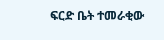ፍርድ ቤት ተመራቂው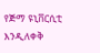የጅማ ዩኒቨርሲቲ እንዲለቀቅ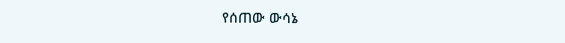የሰጠው ውሳኔ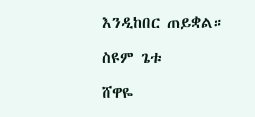እንዲከበር ጠይቋል።

ስዩም ጌቱ

ሸዋዬ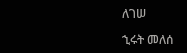ለገሠ

ኂሩት መለሰ